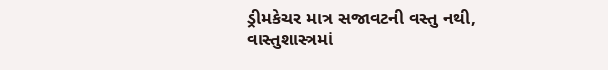ડ્રીમકેચર માત્ર સજાવટની વસ્તુ નથી, વાસ્તુશાસ્ત્રમાં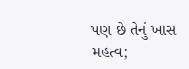પણ છે તેનું ખાસ મહત્વ;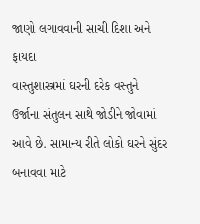જાણો લગાવવાની સાચી દિશા અને ફાયદા
વાસ્તુશાસ્ત્રમાં ઘરની દરેક વસ્તુને ઉર્જાના સંતુલન સાથે જોડીને જોવામાં આવે છે. સામાન્ય રીતે લોકો ઘરને સુંદર બનાવવા માટે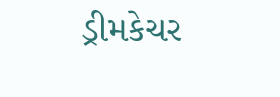ડ્રીમકેચર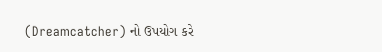(Dreamcatcher) નો ઉપયોગ કરે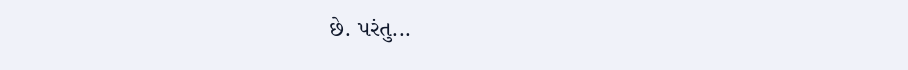છે. પરંતુ...